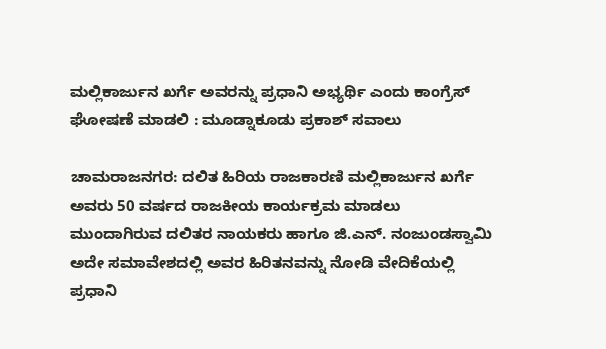ಮಲ್ಲಿಕಾರ್ಜುನ ಖರ್ಗೆ ಅವರನ್ನು ಪ್ರಧಾನಿ ಅಭ್ಯರ್ಥಿ ಎಂದು ಕಾಂಗ್ರೆಸ್ ಘೋಷಣೆ ಮಾಡಲಿ : ಮೂಡ್ನಾಕೂಡು ಪ್ರಕಾಶ್ ಸವಾಲು

ಚಾಮರಾಜನಗರ: ದಲಿತ ಹಿರಿಯ ರಾಜಕಾರಣಿ ಮಲ್ಲಿಕಾರ್ಜುನ ಖರ್ಗೆ ಅವರು 50 ವರ್ಷದ ರಾಜಕೀಯ ಕಾರ್ಯಕ್ರಮ ಮಾಡಲು ಮುಂದಾಗಿರುವ ದಲಿತರ ನಾಯಕರು ಹಾಗೂ ಜಿ.ಎನ್. ನಂಜುಂಡಸ್ವಾಮಿ ಅದೇ ಸಮಾವೇಶದಲ್ಲಿ ಅವರ ಹಿರಿತನವನ್ನು ನೋಡಿ ವೇದಿಕೆಯಲ್ಲಿ ಪ್ರಧಾನಿ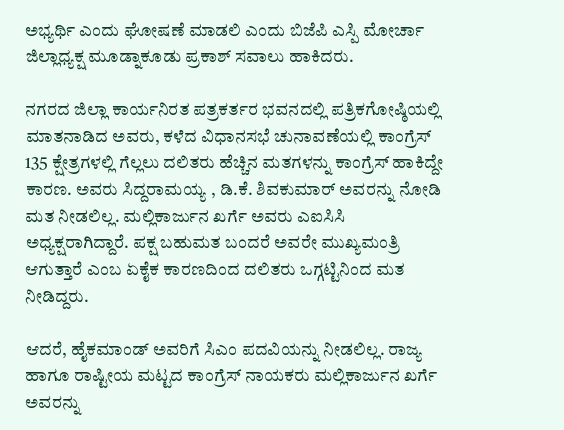ಅಭ್ಯರ್ಥಿ ಎಂದು ಘೋಷಣೆ ಮಾಡಲಿ ಎಂದು ಬಿಜೆಪಿ ಎಸ್ಪಿ ಮೋರ್ಚಾ ಜಿಲ್ಲಾಧ್ಯಕ್ಷ ಮೂಡ್ನಾಕೂಡು ಪ್ರಕಾಶ್ ಸವಾಲು ಹಾಕಿದರು.

ನಗರದ ಜಿಲ್ಲಾ ಕಾರ್ಯನಿರತ ಪತ್ರಕರ್ತರ ಭವನದಲ್ಲಿ ಪತ್ರಿಕಗೋಷ್ಠಿಯಲ್ಲಿ ಮಾತನಾಡಿದ ಅವರು, ಕಳೆದ ವಿಧಾನಸಭೆ ಚುನಾವಣೆಯಲ್ಲಿ ಕಾಂಗ್ರೆಸ್ 135 ಕ್ಷೇತ್ರಗಳಲ್ಲಿ ಗೆಲ್ಲಲು ದಲಿತರು ಹೆಚ್ಚಿನ ಮತಗಳನ್ನು ಕಾಂಗ್ರೆಸ್ ಹಾಕಿದ್ದೇ ಕಾರಣ. ಅವರು ಸಿದ್ದರಾಮಯ್ಯ , ಡಿ.ಕೆ. ಶಿವಕುಮಾರ್ ಅವರನ್ನು ನೋಡಿ ಮತ ನೀಡಲಿಲ್ಲ. ಮಲ್ಲಿಕಾರ್ಜುನ ಖರ್ಗೆ ಅವರು ಎಐಸಿಸಿ ಅಧ್ಯಕ್ಷರಾಗಿದ್ದಾರೆ. ಪಕ್ಷ ಬಹುಮತ ಬಂದರೆ ಅವರೇ ಮುಖ್ಯಮಂತ್ರಿ ಆಗುತ್ತಾರೆ ಎಂಬ ಏಕೈಕ ಕಾರಣದಿಂದ ದಲಿತರು ಒಗ್ಗಟ್ಟಿನಿಂದ ಮತ ನೀಡಿದ್ದರು.

ಆದರೆ, ಹೈಕಮಾಂಡ್ ಅವರಿಗೆ ಸಿಎಂ ಪದವಿಯನ್ನು ನೀಡಲಿಲ್ಲ. ರಾಜ್ಯ ಹಾಗೂ ರಾಷ್ಟೀಯ ಮಟ್ಟದ ಕಾಂಗ್ರೆಸ್ ನಾಯಕರು ಮಲ್ಲಿಕಾರ್ಜುನ ಖರ್ಗೆ ಅವರನ್ನು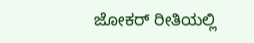ಜೋಕರ್ ರೀತಿಯಲ್ಲಿ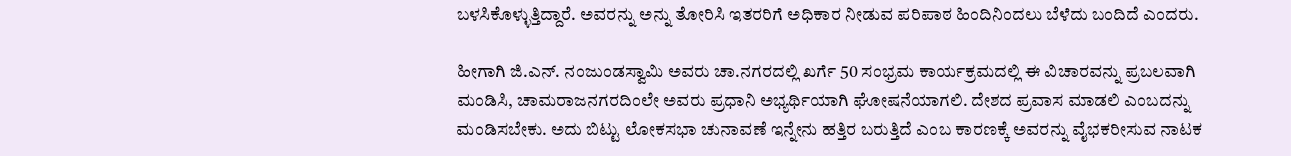ಬಳಸಿಕೊಳ್ಳುತ್ತಿದ್ದಾರೆ. ಅವರನ್ನು ಅನ್ನು ತೋರಿಸಿ ಇತರರಿಗೆ ಅಧಿಕಾರ ನೀಡುವ ಪರಿಪಾಠ ಹಿಂದಿನಿಂದಲು ಬೆಳೆದು ಬಂದಿದೆ ಎಂದರು.

ಹೀಗಾಗಿ ಜಿ.ಎನ್. ನಂಜುಂಡಸ್ವಾಮಿ ಅವರು ಚಾ.ನಗರದಲ್ಲಿ ಖರ್ಗೆ 50 ಸಂಭ್ರಮ ಕಾರ್ಯಕ್ರಮದಲ್ಲಿ ಈ ವಿಚಾರವನ್ನು ಪ್ರಬಲವಾಗಿ ಮಂಡಿಸಿ, ಚಾಮರಾಜನಗರದಿಂಲೇ ಅವರು ಪ್ರಧಾನಿ ಅಭ್ಯರ್ಥಿಯಾಗಿ ಘೋಷನೆಯಾಗಲಿ. ದೇಶದ ಪ್ರವಾಸ ಮಾಡಲಿ ಎಂಬದನ್ನು ಮಂಡಿಸಬೇಕು. ಅದು ಬಿಟ್ಟು ಲೋಕಸಭಾ ಚುನಾವಣೆ ಇನ್ನೇನು ಹತ್ತಿರ ಬರುತ್ತಿದೆ ಎಂಬ ಕಾರಣಕ್ಕೆ ಅವರನ್ನು ವೈಭಕರೀಸುವ ನಾಟಕ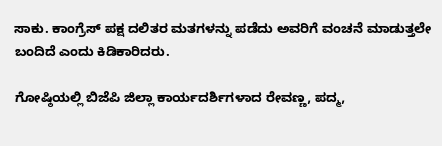ಸಾಕು. ಕಾಂಗ್ರೆಸ್ ಪಕ್ಷ ದಲಿತರ ಮತಗಳನ್ನು ಪಡೆದು ಅವರಿಗೆ ವಂಚನೆ ಮಾಡುತ್ತಲೇ ಬಂದಿದೆ ಎಂದು ಕಿಡಿಕಾರಿದರು.

ಗೋಷ್ಠಿಯಲ್ಲಿ ಬಿಜೆಪಿ ಜಿಲ್ಲಾ ಕಾರ್ಯದರ್ಶಿಗಳಾದ ರೇವಣ್ಣ, ಪದ್ಮ,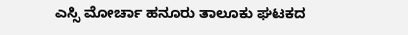ಎಸ್ಸಿ ಮೋರ್ಚಾ ಹನೂರು ತಾಲೂಕು ಘಟಕದ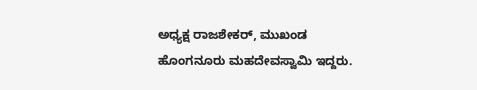ಅಧ್ಯಕ್ಷ ರಾಜಶೇಕರ್, ಮುಖಂಡ ಹೊಂಗನೂರು ಮಹದೇವಸ್ವಾಮಿ ಇದ್ದರು.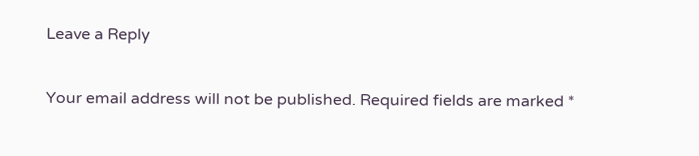Leave a Reply

Your email address will not be published. Required fields are marked *